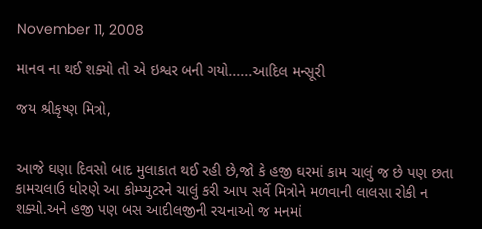November 11, 2008

માનવ ના થઈ શક્યો તો એ ઇશ્વર બની ગયો......આદિલ મન્સૂરી

જય શ્રીકૃષ્ણ મિત્રો,


આજે ઘણા દિવસો બાદ મુલાકાત થઈ રહી છે,જો કે હજી ઘરમાં કામ ચાલું જ છે પણ છતા કામચલાઉ ધોરણે આ કોમ્પ્યુટરને ચાલું કરી આપ સર્વે મિત્રોને મળવાની લાલસા રોકી ન શક્યો.અને હજી પણ બસ આદીલજીની રચનાઓ જ મનમાં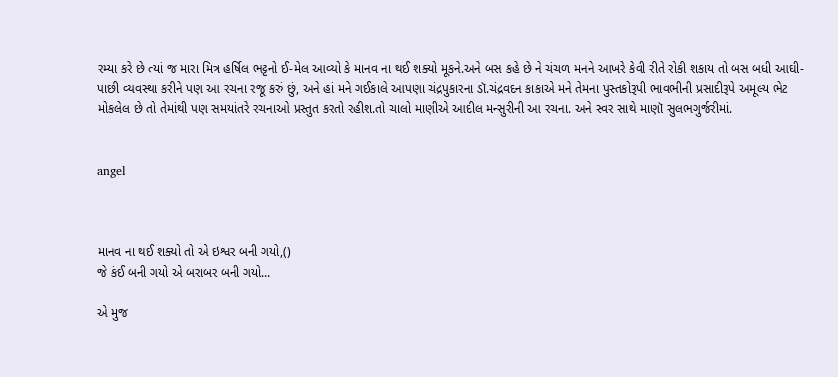રમ્યા કરે છે ત્યાં જ મારા મિત્ર હર્ષિલ ભટ્ટનો ઈ-મેલ આવ્યો કે માનવ ના થઈ શક્યો મૂકને.અને બસ કહે છે ને ચંચળ મનને આખરે કેવી રીતે રોકી શકાય તો બસ બધી આઘી-પાછી વ્યવસ્થા કરીને પણ આ રચના રજૂ કરું છું, અને હાં મને ગઈકાલે આપણા ચંદ્રપુકારના ડૉ.ચંદ્રવદન કાકાએ મને તેમના પુસ્તકોરૂપી ભાવભીની પ્રસાદીરૂપે અમૂલ્ય ભેટ મોકલેલ છે તો તેમાંથી પણ સમયાંતરે રચનાઓ પ્રસ્તુત કરતો રહીશ.તો ચાલો માણીએ આદીલ મન્સુરીની આ રચના. અને સ્વર સાથે માણૉ સુલભગુર્જરીમાં.


angel



માનવ ના થઈ શક્યો તો એ ઇશ્વર બની ગયો,()
જે કંઈ બની ગયો એ બરાબર બની ગયો...

એ મુજ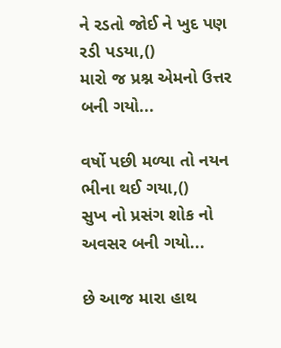ને રડતો જોઈ ને ખુદ પણ રડી પડયા,()
મારો જ પ્રશ્ન એમનો ઉત્તર બની ગયો...

વર્ષો પછી મળ્યા તો નયન ભીના થઈ ગયા,()
સુખ નો પ્રસંગ શોક નો અવસર બની ગયો...

છે આજ મારા હાથ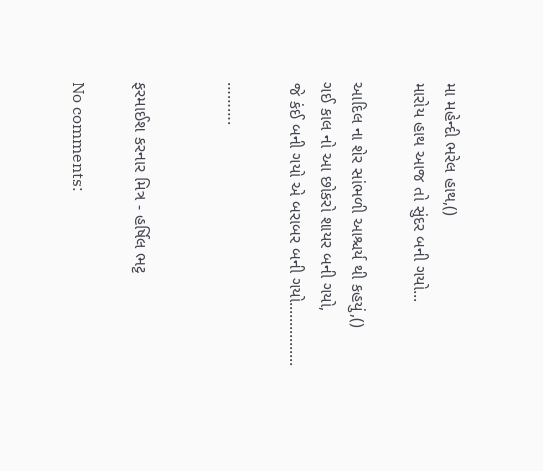મા મહેન્દી ભરેલ હાથ,()
મારોય હાથ આજ તો સુંદર બની ગયો...

આદિલ ના શેર સાંભળી આશ્ચર્ય થી કહયું,()
ગઈ કાલ નો આ છોકરો શાયર બની ગયો,
જે કંઈ બની ગયો એ બરાબર બની ગયો................

……….


ફરમાઈશ કરનાર મિત્ર - હર્ષિલ ભટ્ટ

No comments: